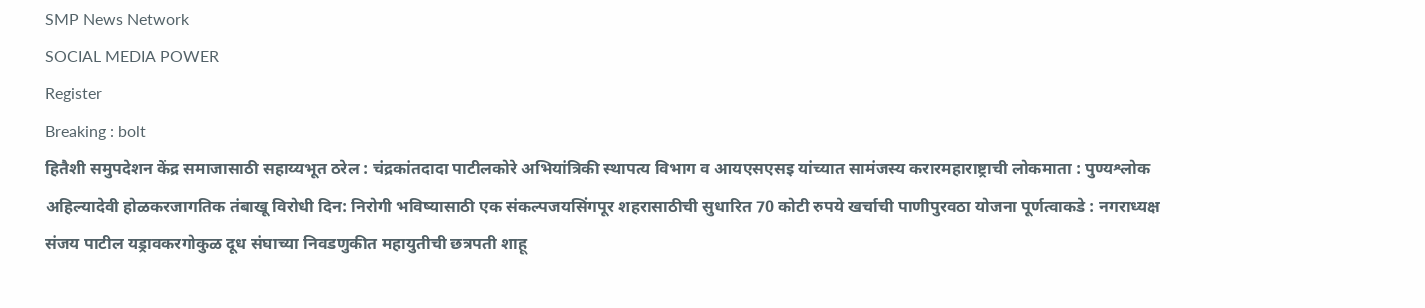SMP News Network
SOCIAL MEDIA POWER
Register
Breaking : bolt
हितैशी समुपदेशन केंद्र समाजासाठी सहाय्यभूत ठरेल : चंद्रकांतदादा पाटीलकोरे अभियांत्रिकी स्थापत्य विभाग व आयएसएसइ यांच्यात सामंजस्य करारमहाराष्ट्राची लोकमाता : पुण्यश्लोक अहिल्यादेवी होळकरजागतिक तंबाखू विरोधी दिन: निरोगी भविष्यासाठी एक संकल्पजयसिंगपूर शहरासाठीची सुधारित 70 कोटी रुपये खर्चाची पाणीपुरवठा योजना पूर्णत्वाकडे : नगराध्यक्ष संजय पाटील यड्रावकरगोकुळ दूध संघाच्या निवडणुकीत महायुतीची छत्रपती शाहू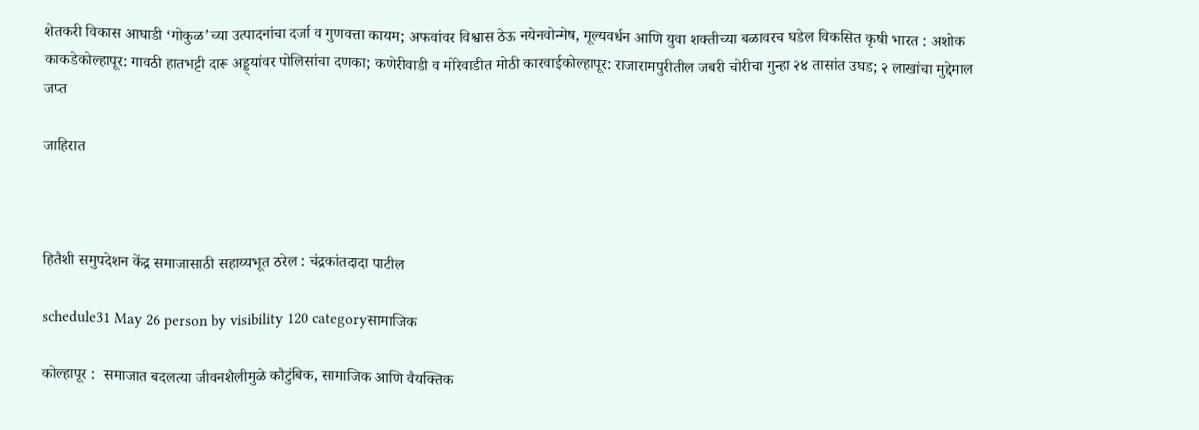शेतकरी विकास आघाडी ‘गोकुळ’च्या उत्पादनांचा दर्जा व गुणवत्ता कायम; अफवांवर विश्वास ठेऊ नयेनवोन्मेष, मूल्यवर्धन आणि युवा शक्तीच्या बळावरच घडेल विकसित कृषी भारत : अशोक काकडेकोल्हापूर: गावठी हातभट्टी दारू अड्ड्यांवर पोलिसांचा दणका; कणेरीवाडी व मोरेवाडीत मोठी कारवाईकोल्हापूर: राजारामपुरीतील जबरी चोरीचा गुन्हा २४ तासांत उघड; २ लाखांचा मुद्देमाल जप्त

जाहिरात



हितैशी समुपदेशन केंद्र समाजासाठी सहाय्यभूत ठरेल : चंद्रकांतदादा पाटील

schedule31 May 26 person by visibility 120 categoryसामाजिक

कोल्हापूर :  समाजात बदलत्या जीवनशैलीमुळे कौटुंबिक, सामाजिक आणि वैयक्तिक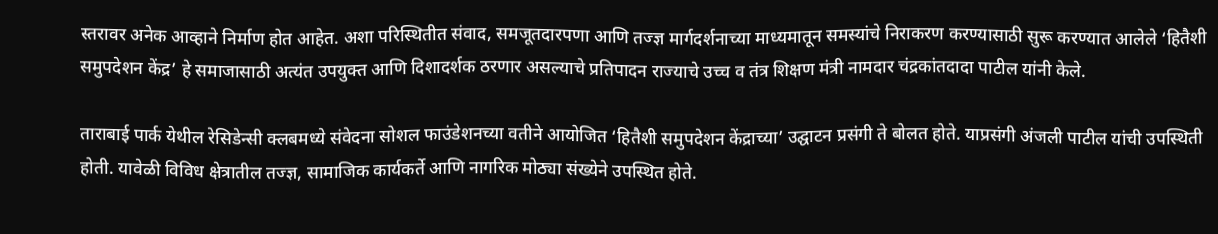स्तरावर अनेक आव्हाने निर्माण होत आहेत. अशा परिस्थितीत संवाद, समजूतदारपणा आणि तज्ज्ञ मार्गदर्शनाच्या माध्यमातून समस्यांचे निराकरण करण्यासाठी सुरू करण्यात आलेले ‘हितैशी समुपदेशन केंद्र’ हे समाजासाठी अत्यंत उपयुक्त आणि दिशादर्शक ठरणार असल्याचे प्रतिपादन राज्याचे उच्च व तंत्र शिक्षण मंत्री नामदार चंद्रकांतदादा पाटील यांनी केले.

ताराबाई पार्क येथील रेसिडेन्सी क्लबमध्ये संवेदना सोशल फाउंडेशनच्या वतीने आयोजित ‘हितैशी समुपदेशन केंद्राच्या’ उद्घाटन प्रसंगी ते बोलत होते. याप्रसंगी अंजली पाटील यांची उपस्थिती होती. यावेळी विविध क्षेत्रातील तज्ज्ञ, सामाजिक कार्यकर्ते आणि नागरिक मोठ्या संख्येने उपस्थित होते.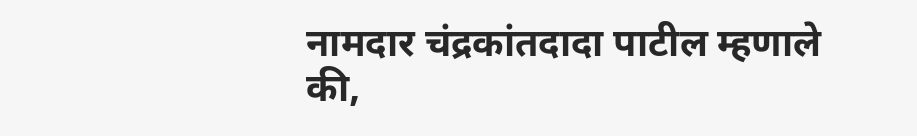नामदार चंद्रकांतदादा पाटील म्हणाले की,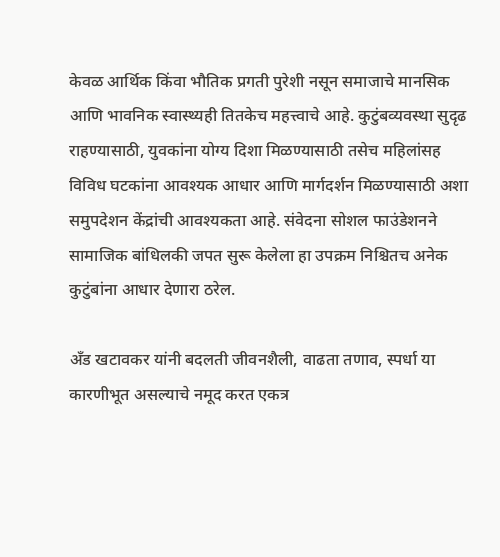केवळ आर्थिक किंवा भौतिक प्रगती पुरेशी नसून समाजाचे मानसिक आणि भावनिक स्वास्थ्यही तितकेच महत्त्वाचे आहे. कुटुंबव्यवस्था सुदृढ राहण्यासाठी, युवकांना योग्य दिशा मिळण्यासाठी तसेच महिलांसह विविध घटकांना आवश्यक आधार आणि मार्गदर्शन मिळण्यासाठी अशा समुपदेशन केंद्रांची आवश्यकता आहे. संवेदना सोशल फाउंडेशनने सामाजिक बांधिलकी जपत सुरू केलेला हा उपक्रम निश्चितच अनेक कुटुंबांना आधार देणारा ठरेल.

अँड खटावकर यांनी बदलती जीवनशैली, वाढता तणाव, स्पर्धा या कारणीभूत असल्याचे नमूद करत एकत्र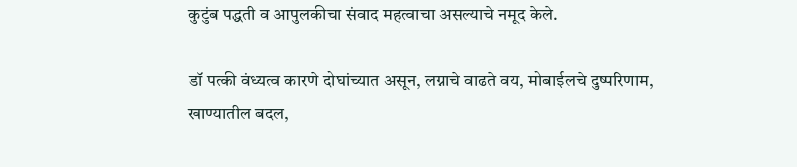कुटुंब पद्धती व आपुलकीचा संवाद महत्वाचा असल्याचे नमूद केले.

डॉ पत्की वंध्यत्व कारणे दोघांच्यात असून, लग्नाचे वाढते वय, मोबाईलचे दुष्परिणाम, खाण्यातील बदल,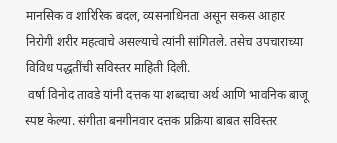मानसिक व शारिरिक बदल, व्यसनाधिनता असून सकस आहार निरोगी शरीर महत्वाचे असल्याचे त्यांनी सांगितले. तसेच उपचाराच्या विविध पद्धतींची सविस्तर माहिती दिली.
 वर्षा विनोद तावडे यांनी दत्तक या शब्दाचा अर्थ आणि भावनिक बाजू स्पष्ट केल्या. संगीता बनगीनवार दत्तक प्रक्रिया बाबत सविस्तर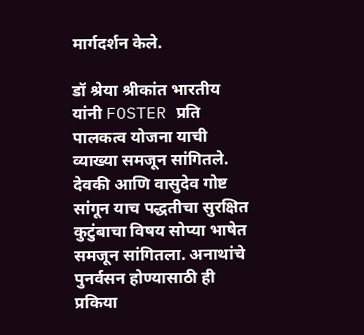मार्गदर्शन केले.

डॉ श्रेया श्रीकांत भारतीय यांनी FOSTER प्रति पालकत्व योजना याची व्याख्या समजून सांगितले. देवकी आणि वासुदेव गोष्ट सांगून याच पद्धतीचा सुरक्षित कुटुंबाचा विषय सोप्या भाषेत समजून सांगितला. अनाथांचे पुनर्वसन होण्यासाठी ही प्रकिया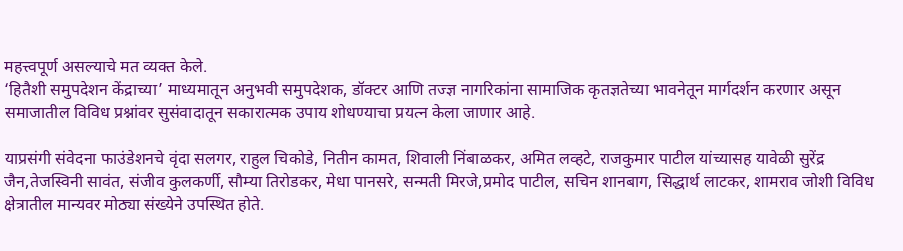महत्त्वपूर्ण असल्याचे मत व्यक्त केले.
‘हितैशी समुपदेशन केंद्राच्या’ माध्यमातून अनुभवी समुपदेशक, डॉक्टर आणि तज्ज्ञ नागरिकांना सामाजिक कृतज्ञतेच्या भावनेतून मार्गदर्शन करणार असून समाजातील विविध प्रश्नांवर सुसंवादातून सकारात्मक उपाय शोधण्याचा प्रयत्न केला जाणार आहे.

याप्रसंगी संवेदना फाउंडेशनचे वृंदा सलगर, राहुल चिकोडे, नितीन कामत, शिवाली निंबाळकर, अमित लव्हटे, राजकुमार पाटील यांच्यासह यावेळी सुरेंद्र जैन,तेजस्विनी सावंत, संजीव कुलकर्णी, सौम्या तिरोडकर, मेधा पानसरे, सन्मती मिरजे,प्रमोद पाटील, सचिन शानबाग, सिद्धार्थ लाटकर, शामराव जोशी विविध क्षेत्रातील मान्यवर मोठ्या संख्येने उपस्थित होते.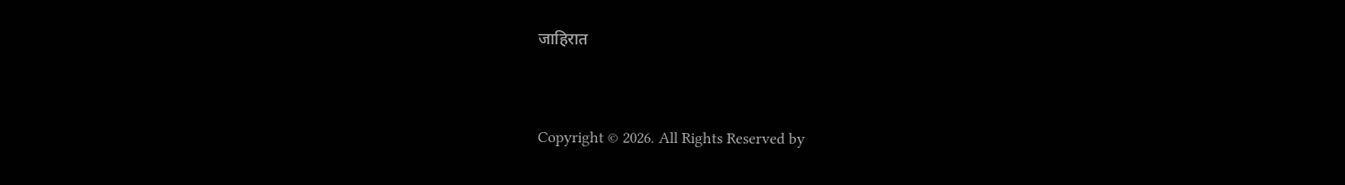जाहिरात


Copyright © 2026. All Rights Reserved by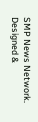SMP News Network.
Designed &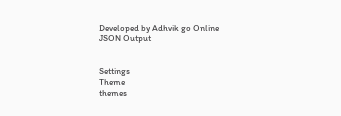Developed by Adhvik go Online
JSON Output


Settings
Theme
themes